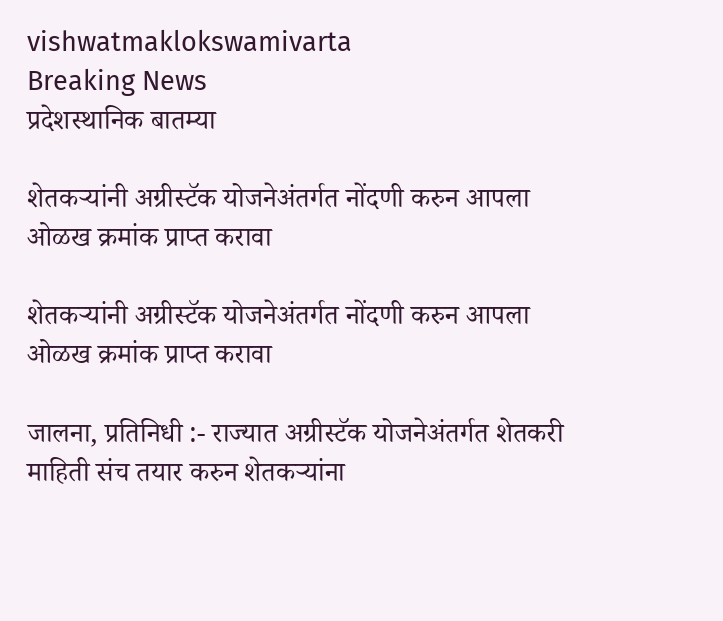vishwatmaklokswamivarta
Breaking News
प्रदेशस्थानिक बातम्या

शेतकऱ्यांनी अग्रीस्टॅक योजनेअंतर्गत नोंदणी करुन आपला ओळख क्रमांक प्राप्त करावा

शेतकऱ्यांनी अग्रीस्टॅक योजनेअंतर्गत नोंदणी करुन आपला ओळख क्रमांक प्राप्त करावा

जालना, प्रतिनिधी :- राज्यात अग्रीस्टॅक योजनेअंतर्गत शेतकरी माहिती संच तयार करुन शेतकऱ्यांना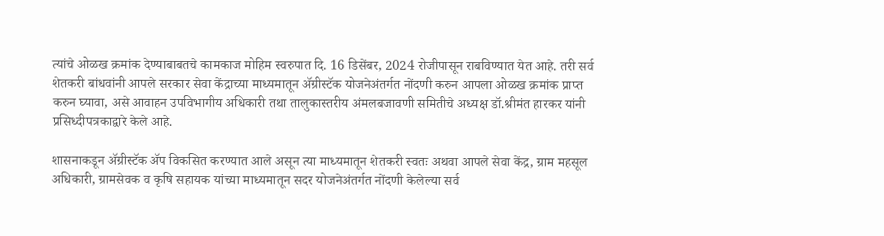त्यांचे ओळख क्रमांक देण्याबाबतचे कामकाज मोहिम स्वरुपात दि. 16 डिसेंबर, 2024 रोजीपासून राबविण्यात येत आहे. तरी सर्व शेतकरी बांधवांनी आपले सरकार सेवा केंद्राच्या माध्यमातून ॲग्रीस्टॅक योजनेअंतर्गत नोंदणी करुन आपला ओळख क्रमांक प्राप्त करुन घ्यावा, असे आवाहन उपविभागीय अधिकारी तथा तालुकास्तरीय अंमलबजावणी समितीचे अध्यक्ष डॉ.श्रीमंत हारकर यांनी प्रसिध्दीपत्रकाद्वारे केले आहे.

शासनाकडून ॲग्रीस्टॅक ॲप विकसित करण्यात आले असून त्या माध्यमातून शेतकरी स्वतः अथवा आपले सेवा केंद्र, ग्राम महसूल अधिकारी, ग्रामसेवक व कृषि सहायक यांच्या माध्यमातून सदर योजनेअंतर्गत नोंदणी केलेल्या सर्व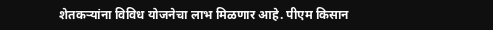शेतकऱ्यांना विविध योजनेचा लाभ मिळणार आहे. पीएम किसान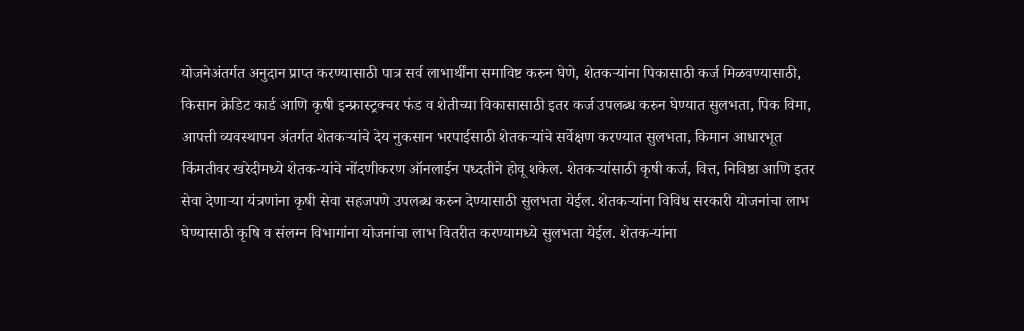योजनेअंतर्गत अनुदान प्राप्त करण्यासाठी पात्र सर्व लाभार्थींना समाविष्ट करुन घेणे, शेतकऱ्यांना पिकासाठी कर्ज मिळवण्यासाठी, किसान क्रेडिट कार्ड आणि कृषी इन्फ्रास्ट्रक्चर फंड व शेतीच्या विकासासाठी इतर कर्ज उपलब्ध करुन घेण्यात सुलभता, पिक विमा, आपत्ती व्यवस्थापन अंतर्गत शेतकऱ्यांचे देय नुकसान भरपाईसाठी शेतकऱ्यांचे सर्वेक्षण करण्यात सुलभता, किमान आधारभूत किंमतीवर खरेदीमध्ये शेतक-यांचे नोंदणीकरण ऑनलाईन पध्दतीने होवू शकेल. शेतकऱ्यांसाठी कृषी कर्ज, वित्त, निविष्ठा आणि इतर सेवा देणाऱ्या यंत्रणांना कृषी सेवा सहजपणे उपलब्ध करुन देण्यासाठी सुलभता येईल. शेतकऱ्यांना विविध सरकारी योजनांचा लाभ घेण्यासाठी कृषि व संलग्न विभागांना योजनांचा लाभ वितरीत करण्यामध्ये सुलभता येईल. शेतक-यांना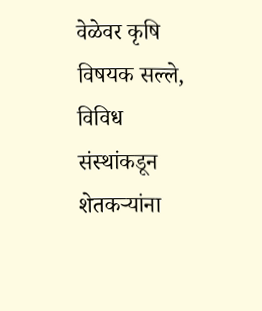वेळेवर कृषि विषयक सल्ले, विविध संस्थांकडून शेतकऱ्यांना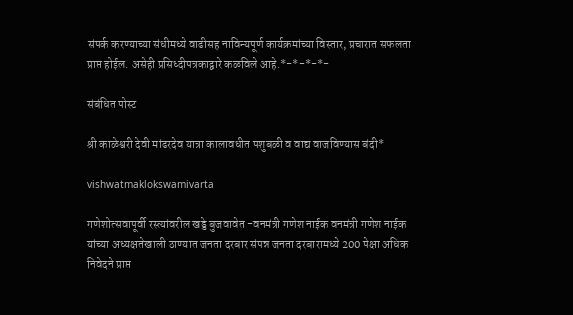संपर्क करण्याच्या संधीमध्ये वाढीसह नाविन्यपूर्ण कार्यक्रमांच्या विस्तार, प्रचारात सफलता प्राप्त होईल. असेही प्रसिध्दीपत्रकाद्वारे कळविले आहे.*-*-*-*-

संबंधित पोस्ट

श्री काळेश्वरी देवी मांढरदेव यात्रा कालावधीत पशुबळी व वाद्य वाजविण्यास बंदी*

vishwatmaklokswamivarta

गणेशोत्सवापूर्वी रस्त्यांवरील खड्डे बुजवावेत -वनमंत्री गणेश नाईक वनमंत्री गणेश नाईक यांच्या अध्यक्षतेखाली ठाण्यात जनता दरबार संपन्न जनता दरबारामध्ये 200 पेक्षा अधिक निवेदने प्राप्त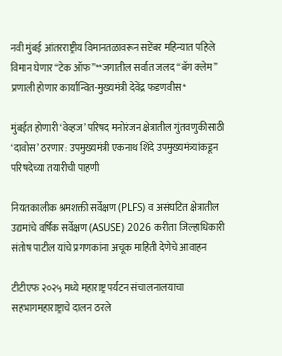नवी मुंबई आंतरराष्ट्रीय विमानतळावरून सप्टेंबर महिन्यात पहिले विमान घेणार “टेक ऑफ”**जगातील सर्वात जलद “बॅग क्लेम” प्रणाली होणार कार्यान्वित-मुख्यमंत्री देवेंद्र फडणवीस*

मुंबईत होणारी ‘वेव्हज’ परिषद मनोरंजन क्षेत्रातील गुंतवणुकीसाठी ‘दावोस’ ठरणार: उपमुख्यमंत्री एकनाथ शिंदे उपमुख्यमंत्र्यांकडून परिषदेच्या तयारीची पाहणी

नियतकालीक श्रमशक्ती सर्वेक्षण (PLFS) व असंघटित क्षेत्रातील उद्यमांचे वर्षिक सर्वेक्षण (ASUSE) 2026 करीता जिल्हाधिकारी संतोष पाटील यांचे प्रगणकांना अचूक माहिती देणेचे आवाहन

टीटीएफ २०२५ मध्ये महाराष्ट्र पर्यटन संचालनालयाचा सहभागमहाराष्ट्राचे दालन ठरले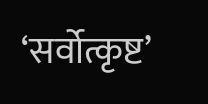‘सर्वोत्कृष्ट’